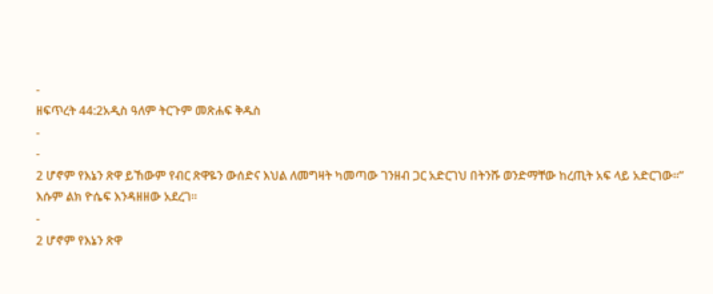-
ዘፍጥረት 44:2አዲስ ዓለም ትርጉም መጽሐፍ ቅዱስ
-
-
2 ሆኖም የእኔን ጽዋ ይኸውም የብር ጽዋዬን ውሰድና እህል ለመግዛት ካመጣው ገንዘብ ጋር አድርገህ በትንሹ ወንድማቸው ከረጢት አፍ ላይ አድርገው።” እሱም ልክ ዮሴፍ እንዳዘዘው አደረገ።
-
2 ሆኖም የእኔን ጽዋ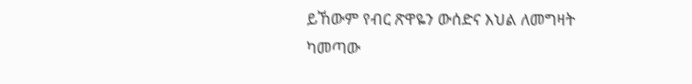ይኸውም የብር ጽዋዬን ውሰድና እህል ለመግዛት ካመጣው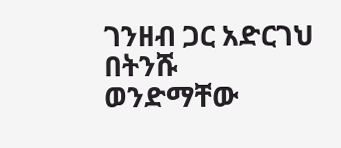ገንዘብ ጋር አድርገህ በትንሹ ወንድማቸው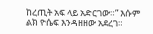ከረጢት አፍ ላይ አድርገው።” እሱም ልክ ዮሴፍ እንዳዘዘው አደረገ።